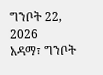ግንቦት 22, 2026
አዳማ፣ ግንቦት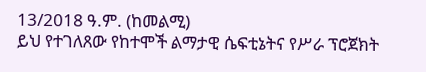13/2018 ዓ.ም. (ከመልሚ)
ይህ የተገለጸው የከተሞች ልማታዊ ሴፍቲኔትና የሥራ ፕሮጀክት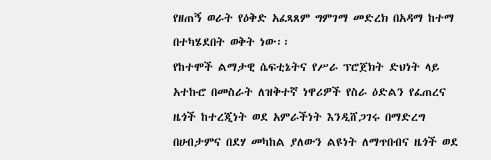የዘጠኝ ወራት የዕቅድ አፈጻጸም ግምገማ መድረክ በአዳማ ከተማ በተካሄደበት ወቅት ነው፡፡
የከተሞች ልማታዊ ሴፍቲኔትና የሥራ ፕሮጀክት ድህነት ላይ አተኩሮ በመስራት ለዝቅተኛ ነዋሪዎች የስራ ዕድልን የፈጠረና ዜጎች ከተረጂነት ወደ አምራችነት እንዲሸጋገሩ በማድረግ በሀብታምና በደሃ መካከል ያለውን ልዩነት ለማጥበብና ዜጎች ወደ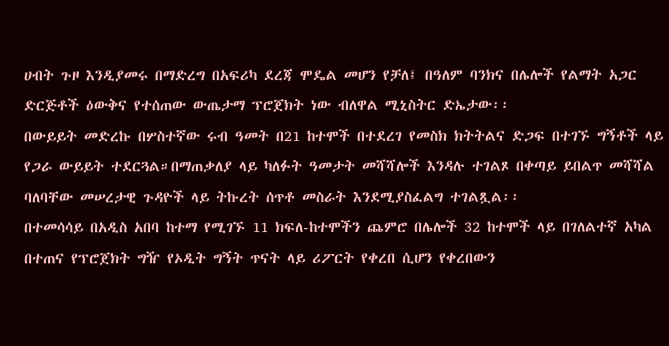ሀብት ጉዞ እንዲያመሩ በማድረግ በአፍሪካ ደረጃ ሞዴል መሆን የቻለ፤ በዓለም ባንክና በሌሎች የልማት አጋር ድርጅቶች ዕውቅና የተሰጠው ውጤታማ ፕሮጀክት ነው ብለዋል ሚኒስትር ድኤታው፡፡
በውይይት መድረኩ በሦስተኛው ሩብ ዓመት በ21 ከተሞች በተደረገ የመስክ ክትትልና ድጋፍ በተገኙ ግኝቶች ላይ የጋራ ውይይት ተደርጓል።በማጠቃለያ ላይ ካለፉት ዓመታት መሻሻሎች እንዳሉ ተገልጾ በቀጣይ ይበልጥ መሻሻል ባለባቸው መሠረታዊ ጉዳዮች ላይ ትኩረት ሰጥቶ መስራት እንደሚያስፈልግ ተገልጿል፡፡
በተመሳሳይ በአዲስ አበባ ከተማ የሚገኙ 11 ክፍለ-ከተሞችን ጨምሮ በሌሎች 32 ከተሞች ላይ በገለልተኛ አካል በተጠና የፕሮጀክት ግዥ የኦዲት ግኝት ጥናት ላይ ሪፖርት የቀረበ ሲሆን የቀረበውን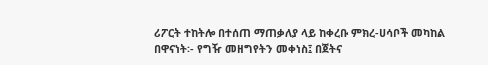ሪፖርት ተከትሎ በተሰጠ ማጠቃለያ ላይ ከቀረቡ ምክረ-ሀሳቦች መካከል በዋናነት፡- የግዥ መዘግየትን መቀነስ፤ በጀትና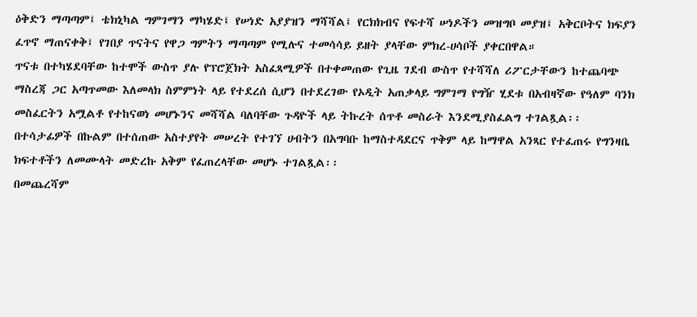ዕቅድን ማጣጣም፤ ቴክኒካል ግምገማን ማካሄድ፤ የሠነድ አያያዝን ማሻሻል፤ የርክክብና የፍተሻ ሠነዶችን መዝግቦ መያዝ፤ አቅርቦትና ክፍያን ፈጥኖ ማጠናቀቅ፤ የገበያ ጥናትና የዋጋ ግምትን ማጣጣም የሚሉና ተመሳሳይ ይዘት ያላቸው ምክረ-ሀሳቦች ያቀርበዋል።
ጥናቱ በተካሄደባቸው ከተሞች ውስጥ ያሉ የፕሮጀክት አስፈጻሚዎች በተቀመጠው የጊዜ ገደብ ውስጥ የተሻሻለ ሪፖርታቸውን ከተጨባጭ ማስረጃ ጋር አጣጥመው እለመላክ ስምምነት ላይ የተደረሰ ሲሆን በተደረገው የኦዲት አጠቃላይ ግምገማ የግዥ ሂደቱ በአብዛኛው የዓለም ባንክ መስፈርትን አሟልቶ የተከናወነ መሆኑንና መሻሻል ባለባቸው ጉዳዮች ላይ ትኩረት ሰጥቶ መስራት እንደሚያስፈልግ ተገልጿል፡፡
በተሳታፊዎች በኩልም በተሰጠው አስተያየት መሠረት የተገኘ ሀብትን በአግባቡ ከማስተዳደርና ጥቅም ላይ ከማዋል አንጻር የተፈጠሩ የግንዛቤ ክፍተቶችን ለመሙላት መድረኩ አቅም የፈጠረላቸው መሆኑ ተገልጿል፡፡
በመጨረሻም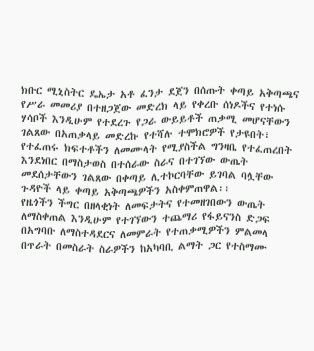ክቡር ሚኒስትር ዴኤታ አቶ ፈንታ ደጀን በሰጡት ቀጣይ አቅጣጫና የሥራ መመሪያ በተዘጋጀው መድረክ ላይ የቀረቡ ሰነዶችና የተነሱ ሃሳቦች እንዲሁም የተደረጉ የጋራ ውይይቶች ጠቃሚ መሆናቸውን ገልጸው በአጠቃላይ መድረኩ የተሻሉ ተሞክሮዎች የታዩበት፣ የተፈጠሩ ክፍተቶችን ለመሙላት የሚያስችል ግንዛቤ የተፈጠረበት እንደነበር በማስታወስ በተሰራው ስራና በተገኘው ውጤት መደሰታቸውን ገልጸው በቀጣይ ሊተኮርባቸው ይገባል ባሏቸው ጉዳዮች ላይ ቀጣይ አቅጣጫዎችን አስቀምጠዋል፡፡
የዜጎችን ችግር በዘላቂነት ለመፍታትና የተመዘገበውን ውጤት ለማስቀጠል እንዲሁም የተገኘውን ተጨማሪ የፋይናንስ ድጋፍ በአግባቡ ለማስተዳደርና ለመምራት የተጠቃሚዎችን ምልመላ በጥራት በመስራት ስራዎችን ከአካባቢ ልማት ጋር የተስማሙ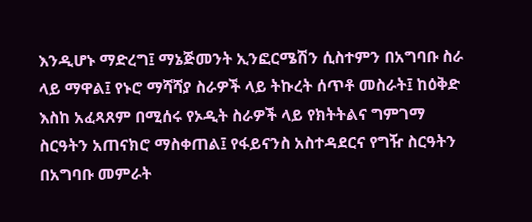እንዲሆኑ ማድረግ፤ ማኔጅመንት ኢንፎርሜሽን ሲስተምን በአግባቡ ስራ ላይ ማዋል፤ የኑሮ ማሻሻያ ስራዎች ላይ ትኩረት ሰጥቶ መስራት፤ ከዕቅድ እስከ አፈጻጸም በሚሰሩ የኦዲት ስራዎች ላይ የክትትልና ግምገማ ስርዓትን አጠናክሮ ማስቀጠል፤ የፋይናንስ አስተዳደርና የግዥ ስርዓትን በአግባቡ መምራት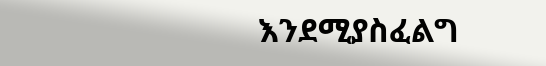እንደሚያስፈልግ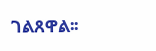ገልጸዋል፡፡